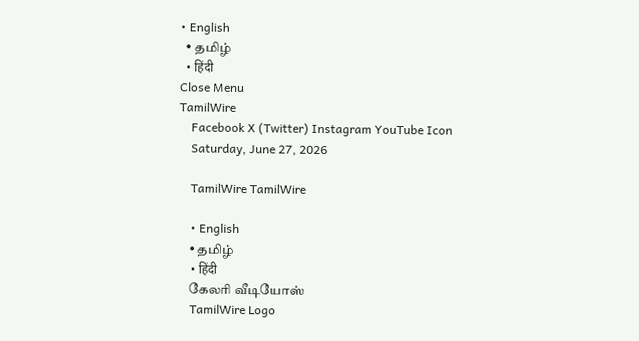• English
  • தமிழ்
  • हिंदी
Close Menu
TamilWire
    Facebook X (Twitter) Instagram YouTube Icon
    Saturday, June 27, 2026

    TamilWire TamilWire

    • English
    • தமிழ்
    • हिंदी
    கேலரி வீடியோஸ்
    TamilWire Logo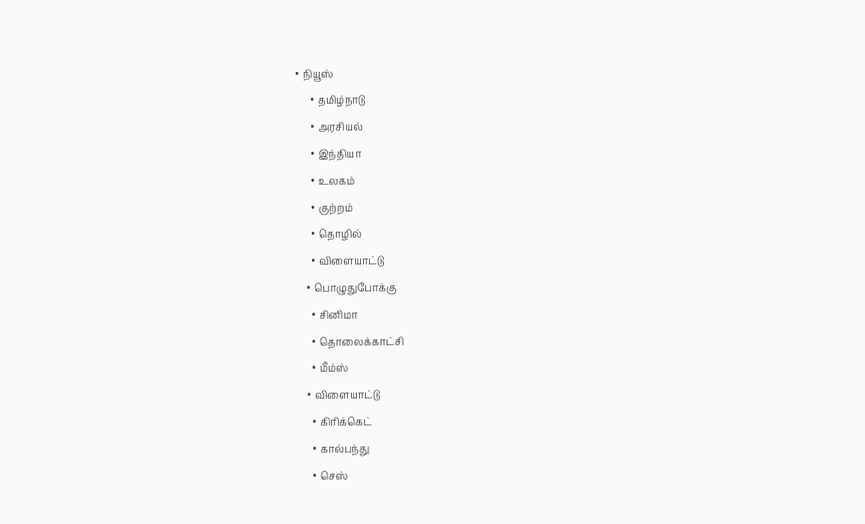• நியூஸ்
      • தமிழ்நாடு
      • அரசியல்
      • இந்தியா
      • உலகம்
      • குற்றம்
      • தொழில்
      • விளையாட்டு
    • பொழுதுபோக்கு
      • சினிமா
      • தொலைக்காட்சி
      • மீம்ஸ்
    • விளையாட்டு
      • கிரிக்கெட்
      • கால்பந்து
      • செஸ்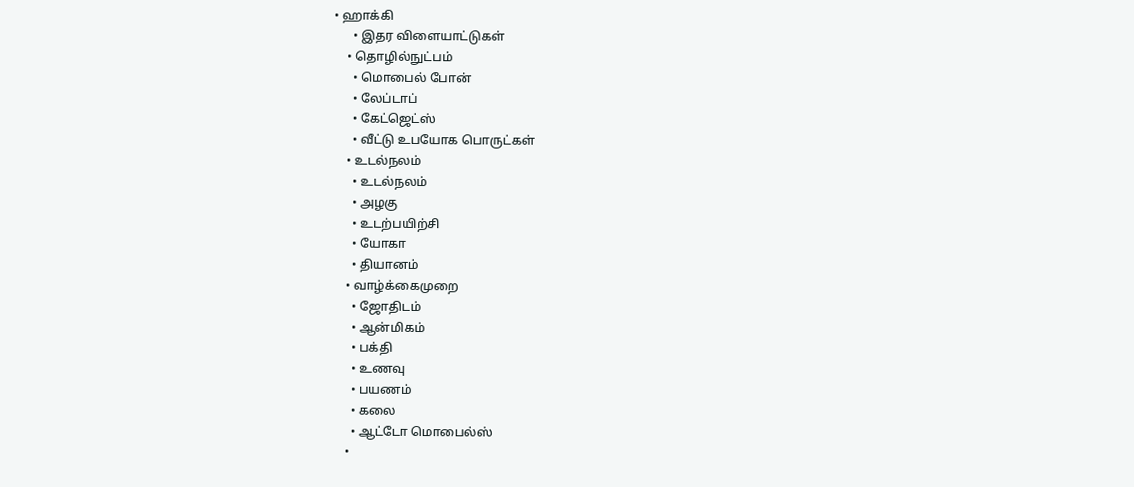• ஹாக்கி
      • இதர விளையாட்டுகள்
    • தொழில்நுட்பம்
      • மொபைல் போன்
      • லேப்டாப்
      • கேட்ஜெட்ஸ்
      • வீட்டு உபயோக பொருட்கள்
    • உடல்நலம்
      • உடல்நலம்
      • அழகு
      • உடற்பயிற்சி
      • யோகா
      • தியானம்
    • வாழ்க்கைமுறை
      • ஜோதிடம்
      • ஆன்மிகம்
      • பக்தி
      • உணவு
      • பயணம்
      • கலை
      • ஆட்டோ மொபைல்ஸ்
    •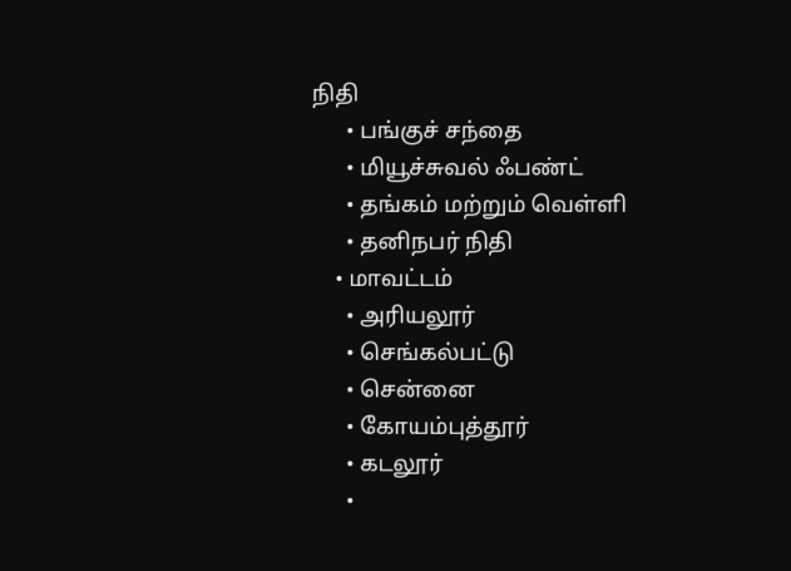நிதி
      • பங்குச் சந்தை
      • மியூச்சுவல் ஃபண்ட்
      • தங்கம் மற்றும் வெள்ளி
      • தனிநபர் நிதி
    • மாவட்டம்
      • அரியலூர்
      • செங்கல்பட்டு
      • சென்னை
      • கோயம்புத்தூர்
      • கடலூர்
      •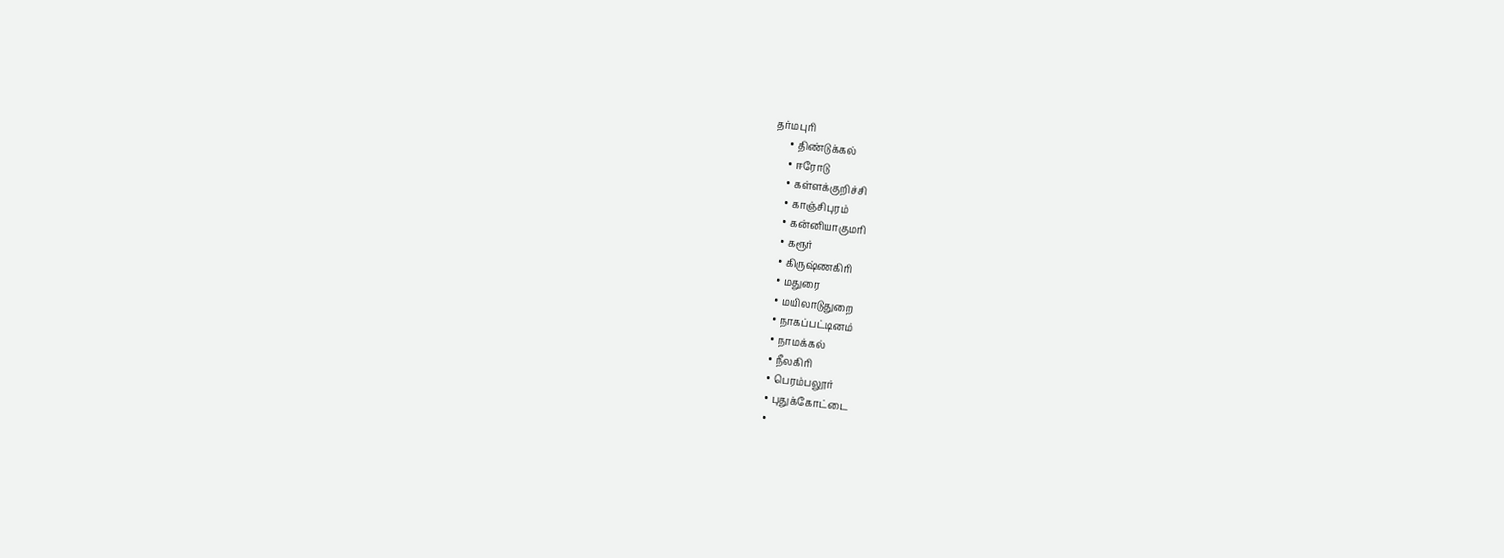தர்மபுரி
      • திண்டுக்கல்
      • ஈரோடு
      • கள்ளக்குறிச்சி
      • காஞ்சிபுரம்
      • கன்னியாகுமரி
      • கரூர்
      • கிருஷ்ணகிரி
      • மதுரை
      • மயிலாடுதுறை
      • நாகப்பட்டினம்
      • நாமக்கல்
      • நீலகிரி
      • பெரம்பலூர்
      • புதுக்கோட்டை
      •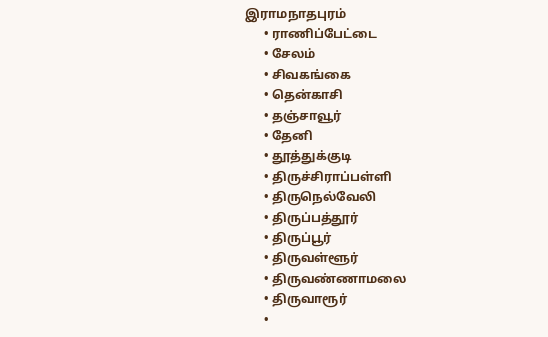இராமநாதபுரம்
      • ராணிப்பேட்டை
      • சேலம்
      • சிவகங்கை
      • தென்காசி
      • தஞ்சாவூர்
      • தேனி
      • தூத்துக்குடி
      • திருச்சிராப்பள்ளி
      • திருநெல்வேலி
      • திருப்பத்தூர்
      • திருப்பூர்
      • திருவள்ளூர்
      • திருவண்ணாமலை
      • திருவாரூர்
      •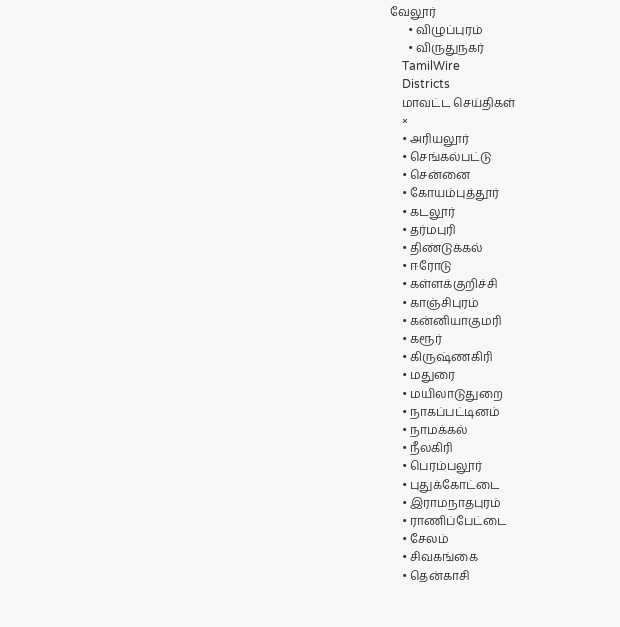வேலூர்
      • விழுப்புரம்
      • விருதுநகர்
    TamilWire
    Districts
    மாவட்ட செய்திகள்
    ×
    • அரியலூர்
    • செங்கல்பட்டு
    • சென்னை
    • கோயம்புத்தூர்
    • கடலூர்
    • தர்மபுரி
    • திண்டுக்கல்
    • ஈரோடு
    • கள்ளக்குறிச்சி
    • காஞ்சிபுரம்
    • கன்னியாகுமரி
    • கரூர்
    • கிருஷ்ணகிரி
    • மதுரை
    • மயிலாடுதுறை
    • நாகப்பட்டினம்
    • நாமக்கல்
    • நீலகிரி
    • பெரம்பலூர்
    • புதுக்கோட்டை
    • இராமநாதபுரம்
    • ராணிப்பேட்டை
    • சேலம்
    • சிவகங்கை
    • தென்காசி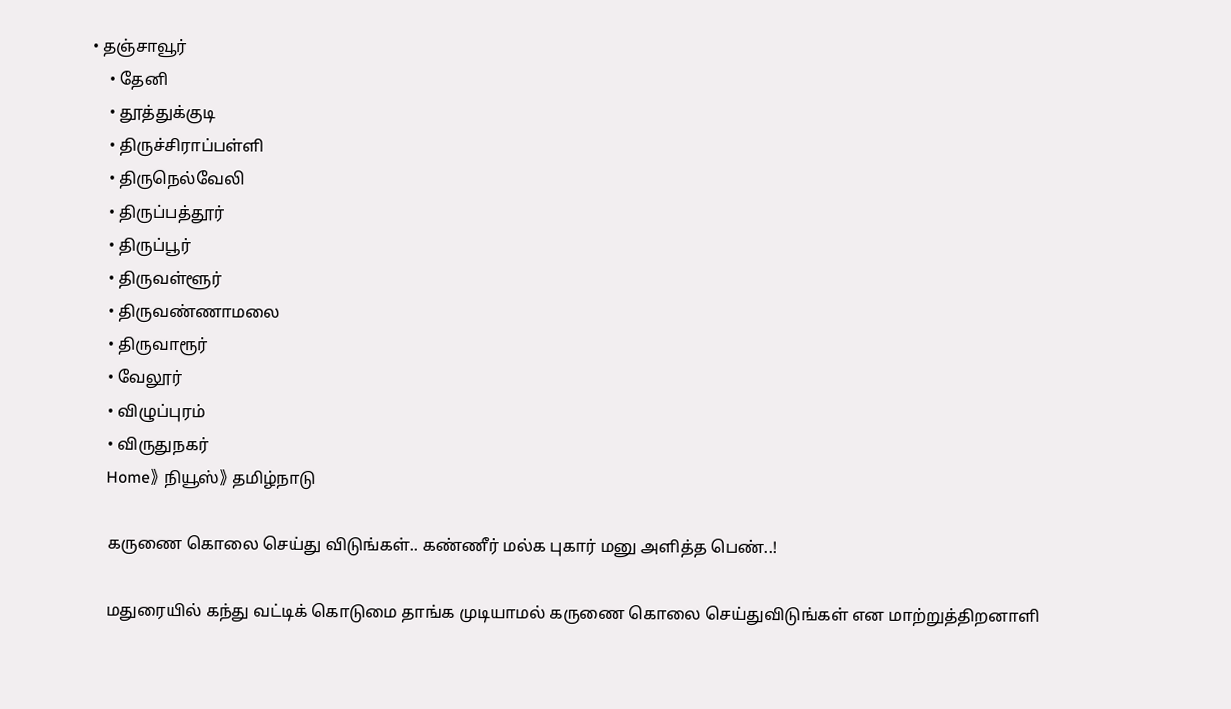• தஞ்சாவூர்
    • தேனி
    • தூத்துக்குடி
    • திருச்சிராப்பள்ளி
    • திருநெல்வேலி
    • திருப்பத்தூர்
    • திருப்பூர்
    • திருவள்ளூர்
    • திருவண்ணாமலை
    • திருவாரூர்
    • வேலூர்
    • விழுப்புரம்
    • விருதுநகர்
    Home》 நியூஸ்》 தமிழ்நாடு

    கருணை கொலை செய்து விடுங்கள்.. கண்ணீர் மல்க புகார் மனு அளித்த பெண்..!

    மதுரையில் கந்து வட்டிக் கொடுமை தாங்க முடியாமல் கருணை கொலை செய்துவிடுங்கள் என மாற்றுத்திறனாளி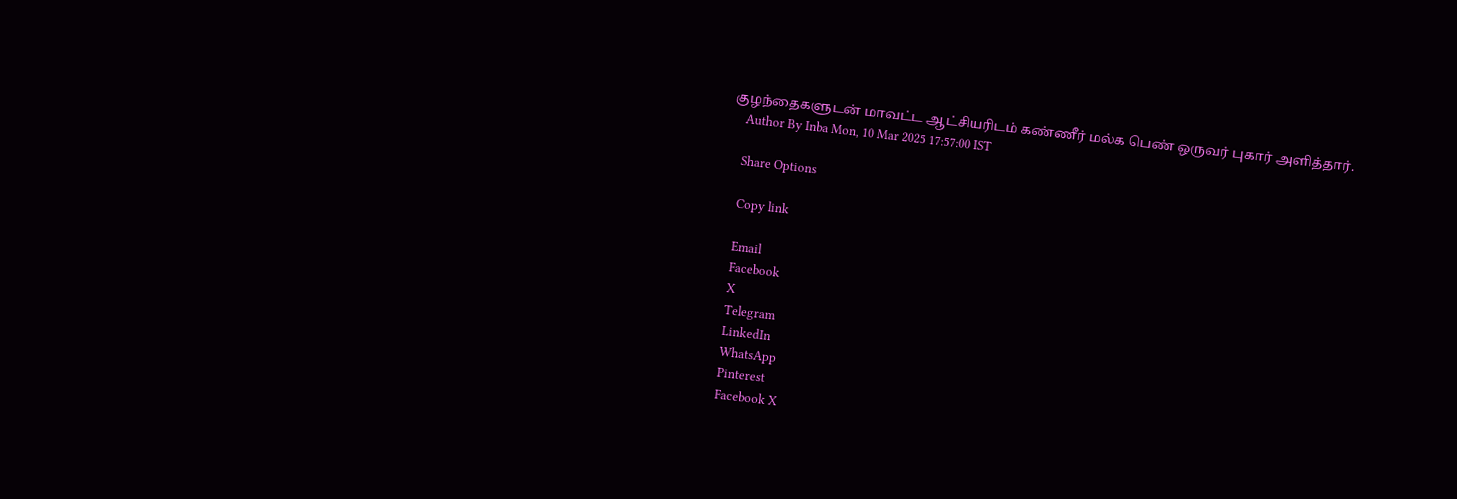குழந்தைகளுடன் மாவட்ட ஆட்சியரிடம் கண்ணீர் மல்க பெண் ஒருவர் புகார் அளித்தார்.
    Author By Inba Mon, 10 Mar 2025 17:57:00 IST

    Share Options

    Copy link

    Email
    Facebook
    X
    Telegram
    LinkedIn
    WhatsApp
    Pinterest
    Facebook X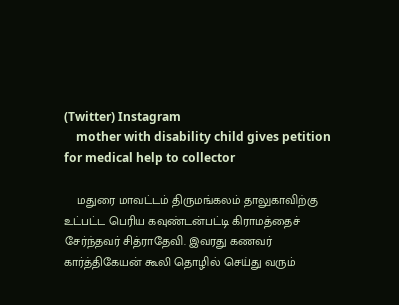(Twitter) Instagram
    mother with disability child gives petition for medical help to collector

    மதுரை மாவட்டம் திருமங்கலம் தாலுகாவிற்கு உட்பட்ட பெரிய கவுண்டன்பட்டி கிராமத்தைச் சேர்ந்தவர் சித்ராதேவி. இவரது கணவர் கார்த்திகேயன் கூலி தொழில் செய்து வரும்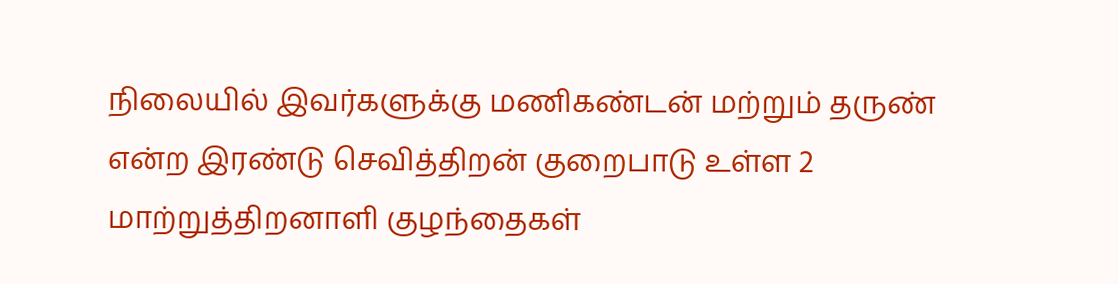நிலையில் இவர்களுக்கு மணிகண்டன் மற்றும் தருண் என்ற இரண்டு செவித்திறன் குறைபாடு உள்ள 2 மாற்றுத்திறனாளி குழந்தைகள்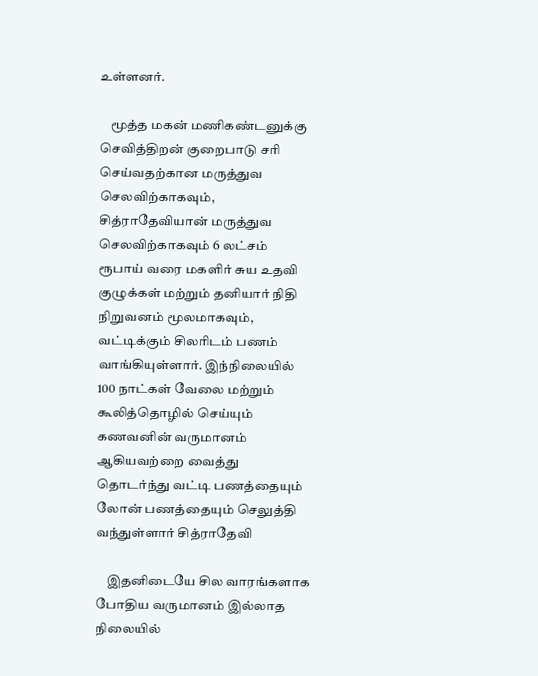உள்ளனர்.

    மூத்த மகன் மணிகண்டனுக்கு செவித்திறன் குறைபாடு சரி செய்வதற்கான மருத்துவ செலவிற்காகவும், சித்ராதேவியான் மருத்துவ செலவிற்காகவும் 6 லட்சம் ரூபாய் வரை மகளிர் சுய உதவி குழுக்கள் மற்றும் தனியார் நிதி நிறுவனம் மூலமாகவும்,  வட்டிக்கும் சிலரிடம் பணம் வாங்கியுள்ளார். இந்நிலையில் 100 நாட்கள் வேலை மற்றும் கூலித்தொழில் செய்யும் கணவனின் வருமானம் ஆகியவற்றை வைத்து தொடர்ந்து வட்டி பணத்தையும் லோன் பணத்தையும் செலுத்தி வந்துள்ளார் சித்ராதேவி

    இதனிடையே சில வாரங்களாக போதிய வருமானம் இல்லாத நிலையில்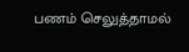பணம் செலுத்தாமல்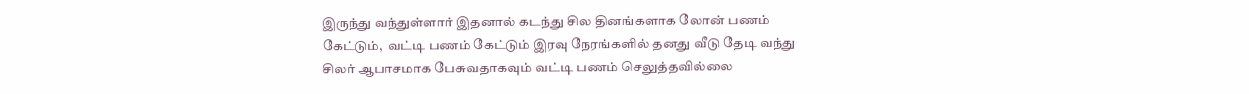இருந்து வந்துள்ளார் இதனால் கடந்து சில தினங்களாக லோன் பணம் கேட்டும்,  வட்டி பணம் கேட்டும் இரவு நேரங்களில் தனது வீடு தேடி வந்து சிலர் ஆபாசமாக பேசுவதாகவும் வட்டி பணம் செலுத்தவில்லை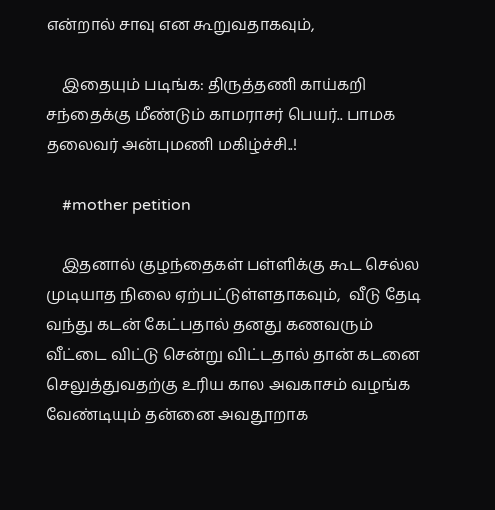என்றால் சாவு என கூறுவதாகவும்,

    இதையும் படிங்க: திருத்தணி காய்கறி சந்தைக்கு மீண்டும் காமராசர் பெயர்.. பாமக தலைவர் அன்புமணி மகிழ்ச்சி..!

    #mother petition

    இதனால் குழந்தைகள் பள்ளிக்கு கூட செல்ல முடியாத நிலை ஏற்பட்டுள்ளதாகவும்,  வீடு தேடி வந்து கடன் கேட்பதால் தனது கணவரும் வீட்டை விட்டு சென்று விட்டதால் தான் கடனை செலுத்துவதற்கு உரிய கால அவகாசம் வழங்க வேண்டியும் தன்னை அவதூறாக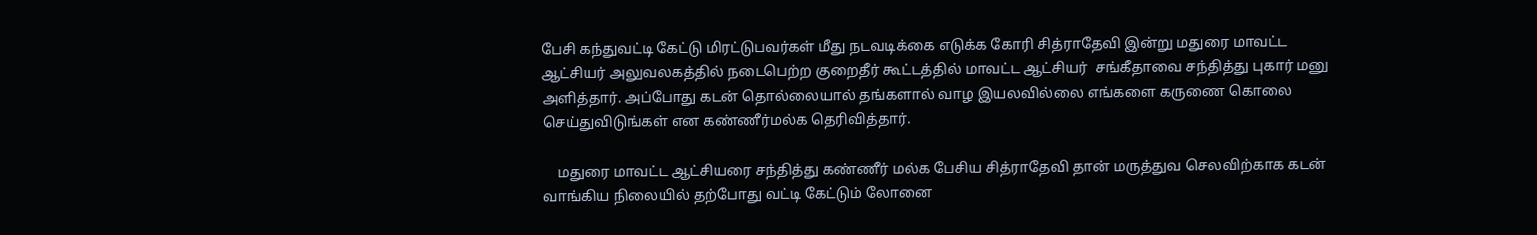பேசி கந்துவட்டி கேட்டு மிரட்டுபவர்கள் மீது நடவடிக்கை எடுக்க கோரி சித்ராதேவி இன்று மதுரை மாவட்ட ஆட்சியர் அலுவலகத்தில் நடைபெற்ற குறைதீர் கூட்டத்தில் மாவட்ட ஆட்சியர்  சங்கீதாவை சந்தித்து புகார் மனு அளித்தார். அப்போது கடன் தொல்லையால் தங்களால் வாழ இயலவில்லை எங்களை கருணை கொலை செய்துவிடுங்கள் என கண்ணீர்மல்க தெரிவித்தார்.

    மதுரை மாவட்ட ஆட்சியரை சந்தித்து கண்ணீர் மல்க பேசிய சித்ராதேவி தான் மருத்துவ செலவிற்காக கடன் வாங்கிய நிலையில் தற்போது வட்டி கேட்டும் லோனை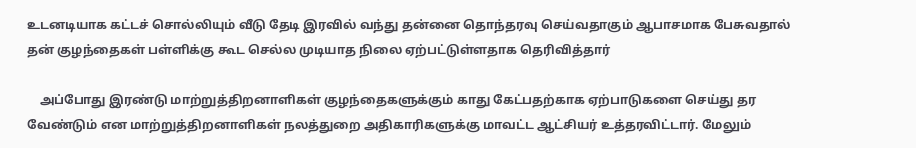உடனடியாக கட்டச் சொல்லியும் வீடு தேடி இரவில் வந்து தன்னை தொந்தரவு செய்வதாகும் ஆபாசமாக பேசுவதால் தன் குழந்தைகள் பள்ளிக்கு கூட செல்ல முடியாத நிலை ஏற்பட்டுள்ளதாக தெரிவித்தார்

    அப்போது இரண்டு மாற்றுத்திறனாளிகள் குழந்தைகளுக்கும் காது கேட்பதற்காக ஏற்பாடுகளை செய்து தர வேண்டும் என மாற்றுத்திறனாளிகள் நலத்துறை அதிகாரிகளுக்கு மாவட்ட ஆட்சியர் உத்தரவிட்டார். மேலும்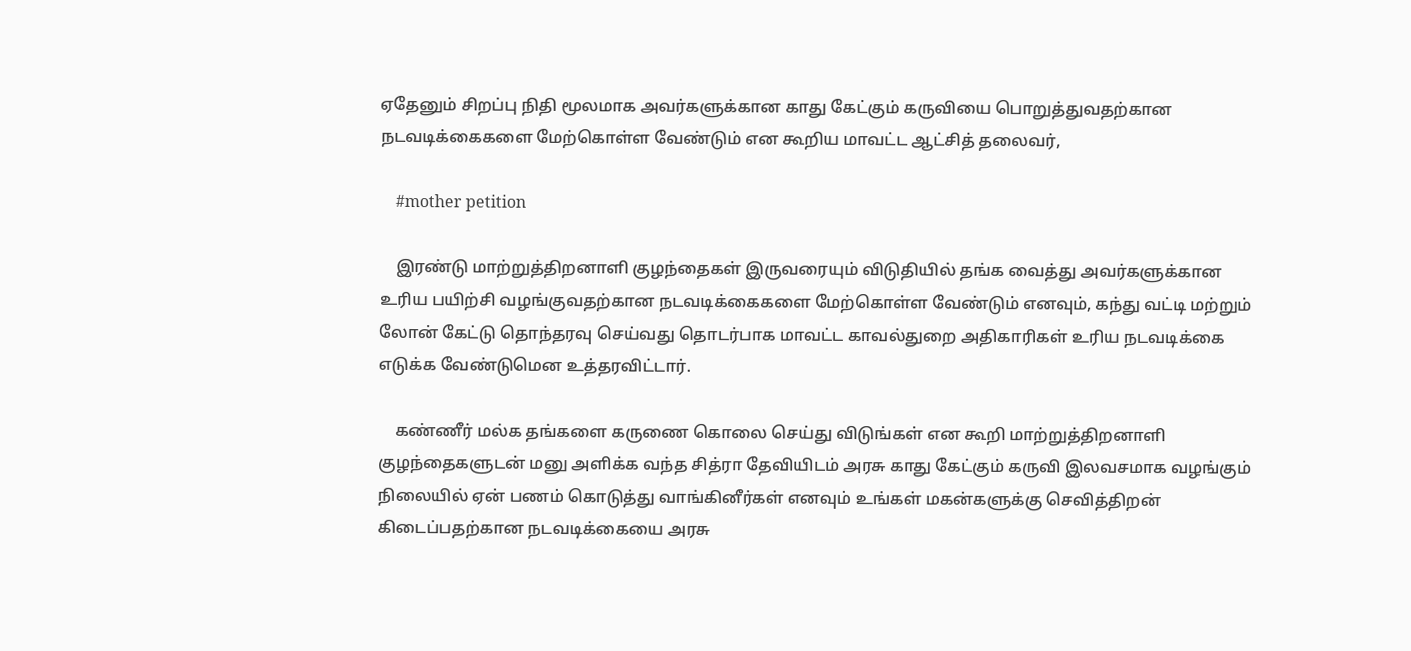ஏதேனும் சிறப்பு நிதி மூலமாக அவர்களுக்கான காது கேட்கும் கருவியை பொறுத்துவதற்கான நடவடிக்கைகளை மேற்கொள்ள வேண்டும் என கூறிய மாவட்ட ஆட்சித் தலைவர்,

    #mother petition

    இரண்டு மாற்றுத்திறனாளி குழந்தைகள் இருவரையும் விடுதியில் தங்க வைத்து அவர்களுக்கான உரிய பயிற்சி வழங்குவதற்கான நடவடிக்கைகளை மேற்கொள்ள வேண்டும் எனவும், கந்து வட்டி மற்றும் லோன் கேட்டு தொந்தரவு செய்வது தொடர்பாக மாவட்ட காவல்துறை அதிகாரிகள் உரிய நடவடிக்கை எடுக்க வேண்டுமென உத்தரவிட்டார்.

    கண்ணீர் மல்க தங்களை கருணை கொலை செய்து விடுங்கள் என கூறி மாற்றுத்திறனாளி குழந்தைகளுடன் மனு அளிக்க வந்த சித்ரா தேவியிடம் அரசு காது கேட்கும் கருவி இலவசமாக வழங்கும் நிலையில் ஏன் பணம் கொடுத்து வாங்கினீர்கள் எனவும் உங்கள் மகன்களுக்கு செவித்திறன் கிடைப்பதற்கான நடவடிக்கையை அரசு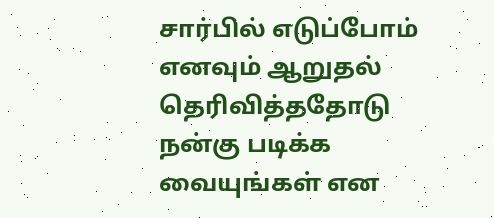சார்பில் எடுப்போம் எனவும் ஆறுதல் தெரிவித்ததோடு நன்கு படிக்க வையுங்கள் என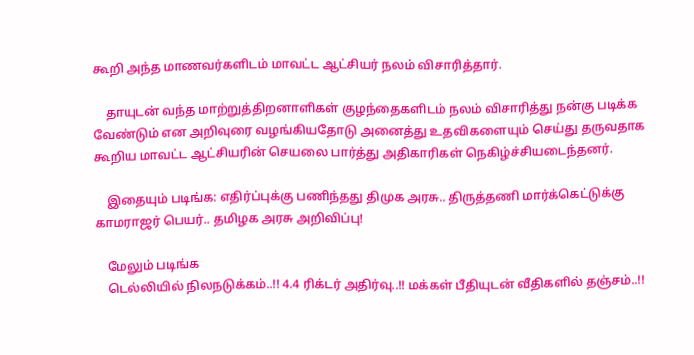கூறி அந்த மாணவர்களிடம் மாவட்ட ஆட்சியர் நலம் விசாரித்தார்.

    தாயுடன் வந்த மாற்றுத்திறனாளிகள் குழந்தைகளிடம் நலம் விசாரித்து நன்கு படிக்க வேண்டும் என அறிவுரை வழங்கியதோடு அனைத்து உதவிகளையும் செய்து தருவதாக கூறிய மாவட்ட ஆட்சியரின் செயலை பார்த்து அதிகாரிகள் நெகிழ்ச்சியடைந்தனர்.

    இதையும் படிங்க: எதிர்ப்புக்கு பணிந்தது திமுக அரசு.. திருத்தணி மார்க்கெட்டுக்கு காமராஜர் பெயர்.. தமிழக அரசு அறிவிப்பு!

    மேலும் படிங்க
    டெல்லியில் நிலநடுக்கம்..!! 4.4 ரிக்டர் அதிர்வு..!! மக்கள் பீதியுடன் வீதிகளில் தஞ்சம்..!!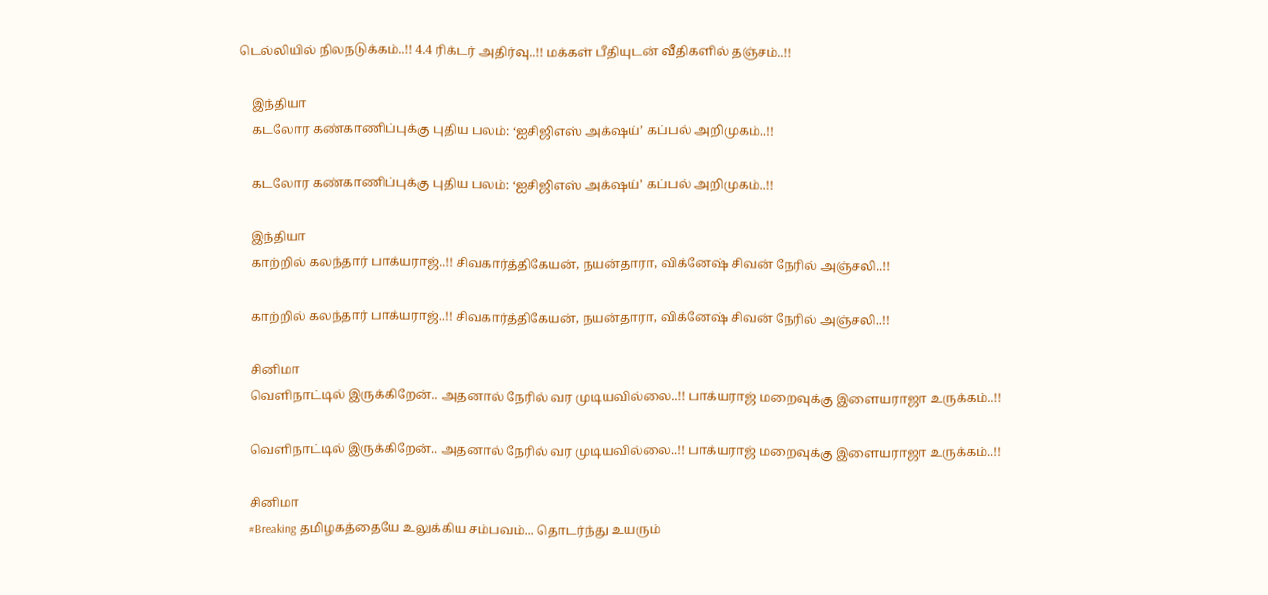டெல்லியில் நிலநடுக்கம்..!! 4.4 ரிக்டர் அதிர்வு..!! மக்கள் பீதியுடன் வீதிகளில் தஞ்சம்..!!

    இந்தியா
    கடலோர கண்காணிப்புக்கு புதிய பலம்: ‘ஐசிஜிஎஸ் அக்‌ஷய்’ கப்பல் அறிமுகம்..!!

    கடலோர கண்காணிப்புக்கு புதிய பலம்: ‘ஐசிஜிஎஸ் அக்‌ஷய்’ கப்பல் அறிமுகம்..!!

    இந்தியா
    காற்றில் கலந்தார் பாக்யராஜ்..!! சிவகார்த்திகேயன், நயன்தாரா, விக்னேஷ் சிவன் நேரில் அஞ்சலி..!!

    காற்றில் கலந்தார் பாக்யராஜ்..!! சிவகார்த்திகேயன், நயன்தாரா, விக்னேஷ் சிவன் நேரில் அஞ்சலி..!!

    சினிமா
    வெளிநாட்டில் இருக்கிறேன்.. அதனால் நேரில் வர முடியவில்லை..!! பாக்யராஜ் மறைவுக்கு இளையராஜா உருக்கம்..!!

    வெளிநாட்டில் இருக்கிறேன்.. அதனால் நேரில் வர முடியவில்லை..!! பாக்யராஜ் மறைவுக்கு இளையராஜா உருக்கம்..!!

    சினிமா
    #Breaking தமிழகத்தையே உலுக்கிய சம்பவம்... தொடர்ந்து உயரும்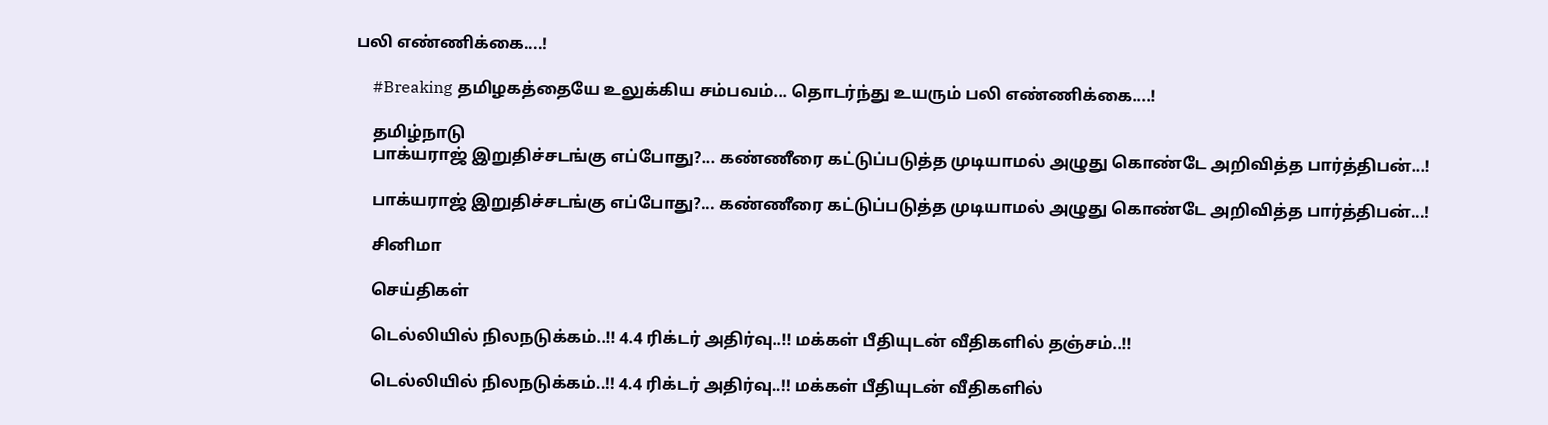பலி எண்ணிக்கை....!

    #Breaking தமிழகத்தையே உலுக்கிய சம்பவம்... தொடர்ந்து உயரும் பலி எண்ணிக்கை....!

    தமிழ்நாடு
    பாக்யராஜ் இறுதிச்சடங்கு எப்போது?... கண்ணீரை கட்டுப்படுத்த முடியாமல் அழுது கொண்டே அறிவித்த பார்த்திபன்...!

    பாக்யராஜ் இறுதிச்சடங்கு எப்போது?... கண்ணீரை கட்டுப்படுத்த முடியாமல் அழுது கொண்டே அறிவித்த பார்த்திபன்...!

    சினிமா

    செய்திகள்

    டெல்லியில் நிலநடுக்கம்..!! 4.4 ரிக்டர் அதிர்வு..!! மக்கள் பீதியுடன் வீதிகளில் தஞ்சம்..!!

    டெல்லியில் நிலநடுக்கம்..!! 4.4 ரிக்டர் அதிர்வு..!! மக்கள் பீதியுடன் வீதிகளில்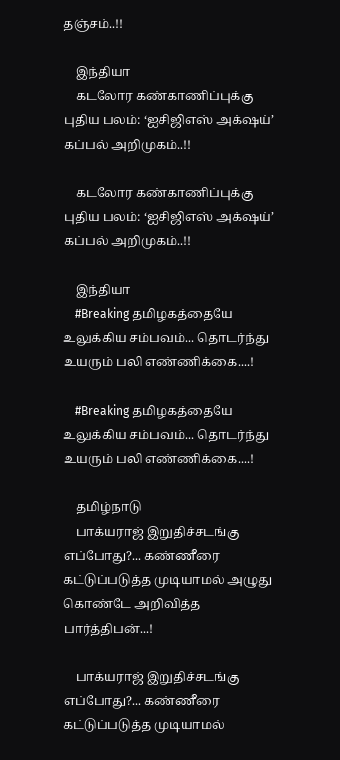தஞ்சம்..!!

    இந்தியா
    கடலோர கண்காணிப்புக்கு புதிய பலம்: ‘ஐசிஜிஎஸ் அக்‌ஷய்’ கப்பல் அறிமுகம்..!!

    கடலோர கண்காணிப்புக்கு புதிய பலம்: ‘ஐசிஜிஎஸ் அக்‌ஷய்’ கப்பல் அறிமுகம்..!!

    இந்தியா
    #Breaking தமிழகத்தையே உலுக்கிய சம்பவம்... தொடர்ந்து உயரும் பலி எண்ணிக்கை....!

    #Breaking தமிழகத்தையே உலுக்கிய சம்பவம்... தொடர்ந்து உயரும் பலி எண்ணிக்கை....!

    தமிழ்நாடு
    பாக்யராஜ் இறுதிச்சடங்கு எப்போது?... கண்ணீரை கட்டுப்படுத்த முடியாமல் அழுது கொண்டே அறிவித்த பார்த்திபன்...!

    பாக்யராஜ் இறுதிச்சடங்கு எப்போது?... கண்ணீரை கட்டுப்படுத்த முடியாமல்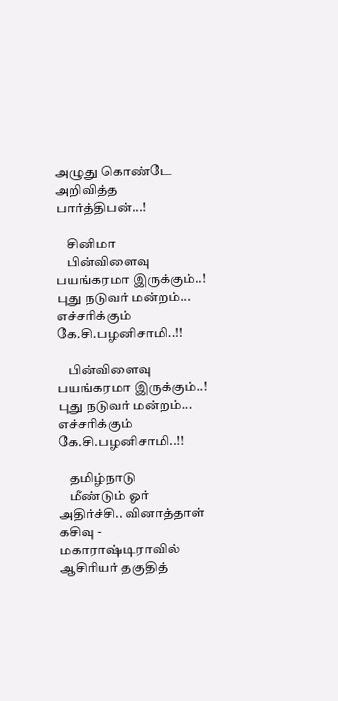அழுது கொண்டே அறிவித்த பார்த்திபன்...!

    சினிமா
    பின்விளைவு பயங்கரமா இருக்கும்..! புது நடுவர் மன்றம்... எச்சரிக்கும் கே.சி.பழனிசாமி..!!

    பின்விளைவு பயங்கரமா இருக்கும்..! புது நடுவர் மன்றம்... எச்சரிக்கும் கே.சி.பழனிசாமி..!!

    தமிழ்நாடு
    மீண்டும் ஓர் அதிர்ச்சி.. வினாத்தாள் கசிவு - மகாராஷ்டிராவில் ஆசிரியர் தகுதித்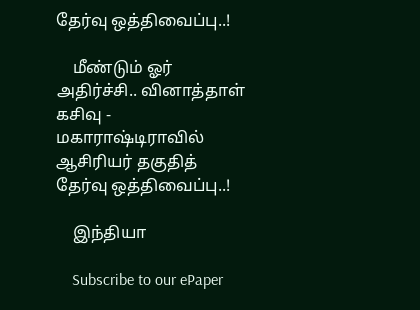தேர்வு ஒத்திவைப்பு..!

    மீண்டும் ஓர் அதிர்ச்சி.. வினாத்தாள் கசிவு - மகாராஷ்டிராவில் ஆசிரியர் தகுதித் தேர்வு ஒத்திவைப்பு..!

    இந்தியா

    Subscribe to our ePaper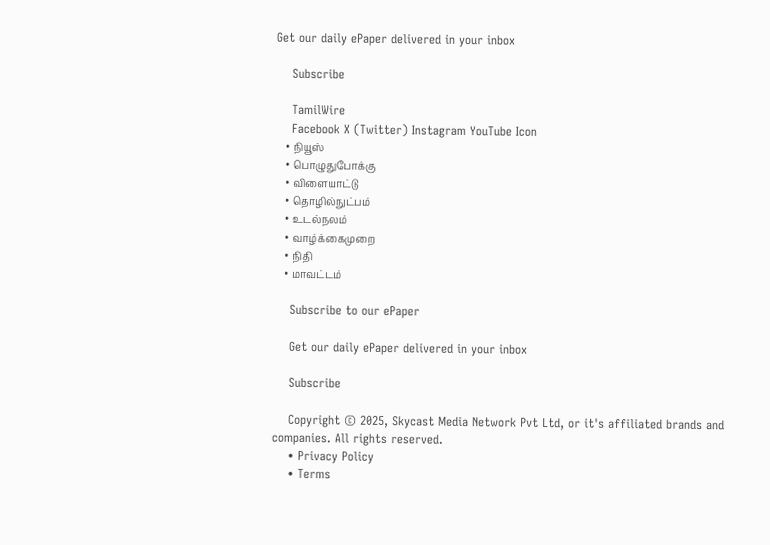Get our daily ePaper delivered in your inbox

    Subscribe

    TamilWire
    Facebook X (Twitter) Instagram YouTube Icon
    • நியூஸ்
    • பொழுதுபோக்கு
    • விளையாட்டு
    • தொழில்நுட்பம்
    • உடல்நலம்
    • வாழ்க்கைமுறை
    • நிதி
    • மாவட்டம்

    Subscribe to our ePaper

    Get our daily ePaper delivered in your inbox

    Subscribe

    Copyright © 2025, Skycast Media Network Pvt Ltd, or it's affiliated brands and companies. All rights reserved.
    • Privacy Policy
    • Terms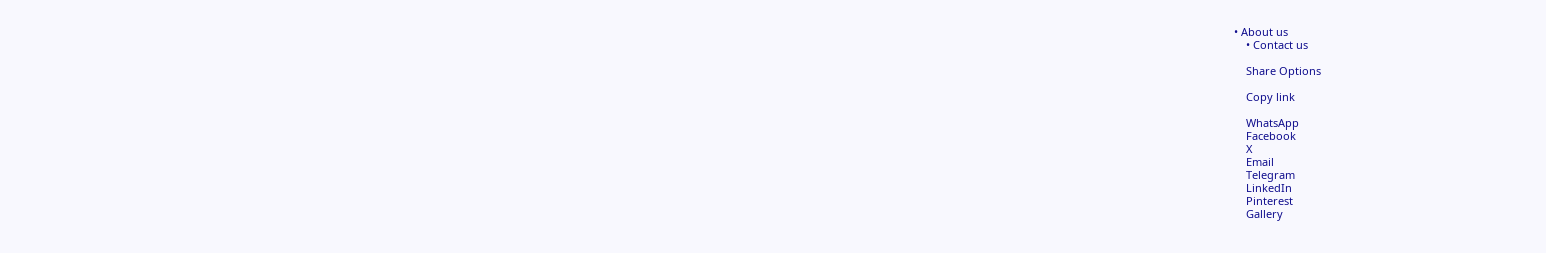• About us
    • Contact us

    Share Options

    Copy link

    WhatsApp
    Facebook
    X
    Email
    Telegram
    LinkedIn
    Pinterest
    Gallery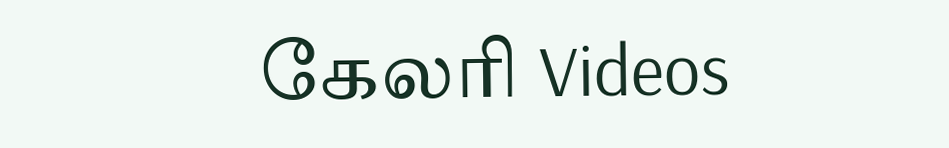கேலரி Videos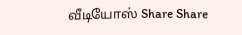வீடியோஸ் Share Share